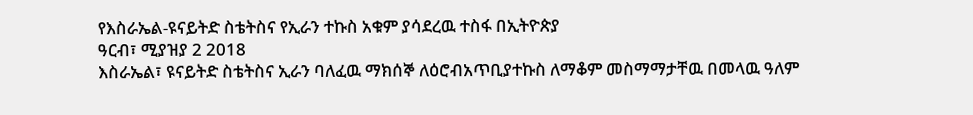የእስራኤል-ዩናይትድ ስቴትስና የኢራን ተኩስ አቁም ያሳደረዉ ተስፋ በኢትዮጵያ
ዓርብ፣ ሚያዝያ 2 2018
እስራኤል፣ ዩናይትድ ስቴትስና ኢራን ባለፈዉ ማክሰኞ ለዕሮብአጥቢያተኩስ ለማቆም መስማማታቸዉ በመላዉ ዓለም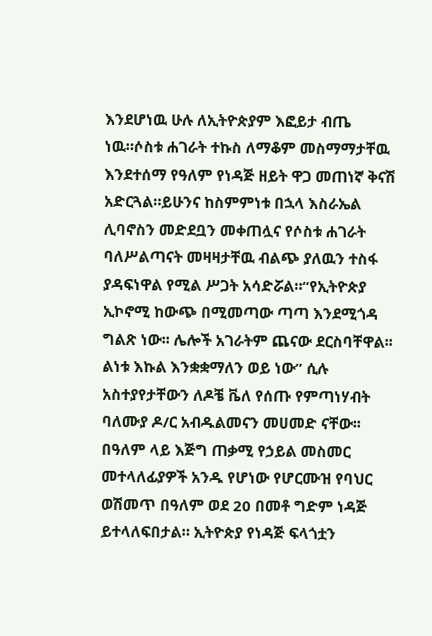እንደሆነዉ ሁሉ ለኢትዮጵያም እፎይታ ብጤ ነዉ።ሶስቱ ሐገራት ተኩስ ለማቆም መስማማታቸዉ እንደተሰማ የዓለም የነዳጅ ዘይት ዋጋ መጠነኛ ቅናሽ አድርጓል።ይሁንና ከስምምነቱ በኋላ እስራኤል ሊባኖስን መድደቧን መቀጠሏና የሶስቱ ሐገራት ባለሥልጣናት መዛዛታቸዉ ብልጭ ያለዉን ተስፋ ያዳፍነዋል የሚል ሥጋት አሳድሯል።“የኢትዮጵያ ኢኮኖሚ ከውጭ በሚመጣው ጣጣ እንደሚጎዳ ግልጽ ነው፡፡ ሌሎች አገራትም ጨናው ደርስባቸዋል፡፡ ልነቱ እኩል እንቋቋማለን ወይ ነው” ሲሉ አስተያየታቸውን ለዶቼ ቬለ የሰጡ የምጣነሃብት ባለሙያ ዶ/ር አብዱልመናን መሀመድ ናቸው፡፡
በዓለም ላይ እጅግ ጠቃሚ የኃይል መስመር መተላለፊያዎች አንዱ የሆነው የሆርሙዝ የባህር ወሽመጥ በዓለም ወደ 20 በመቶ ግድም ነዳጅ ይተላለፍበታል። ኢትዮጵያ የነዳጅ ፍላጎቷን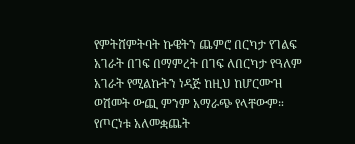የምትሸምትባት ኩዌትን ጨምሮ በርካታ የገልፍ አገራት በገፍ በማምረት በገፍ ለበርካታ የዓለም አገራት የሚልኩትን ነዳጅ ከዚህ ከሆርሙዝ ወሽመት ውጪ ምንም አማራጭ የላቸውም።
የጦርነቱ አለመቋጨት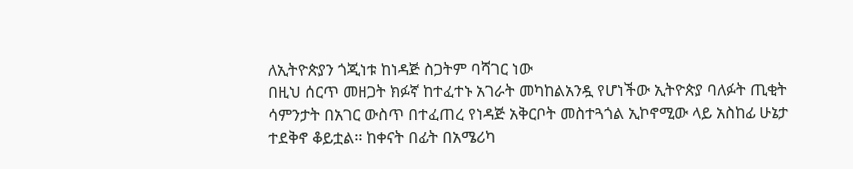ለኢትዮጵያን ጎጂነቱ ከነዳጅ ስጋትም ባሻገር ነው
በዚህ ሰርጥ መዘጋት ክፉኛ ከተፈተኑ አገራት መካከልአንዷ የሆነችው ኢትዮጵያ ባለፉት ጢቂት ሳምንታት በአገር ውስጥ በተፈጠረ የነዳጅ አቅርቦት መስተጓጎል ኢኮኖሚው ላይ አስከፊ ሁኔታ ተደቅኖ ቆይቷል፡፡ ከቀናት በፊት በአሜሪካ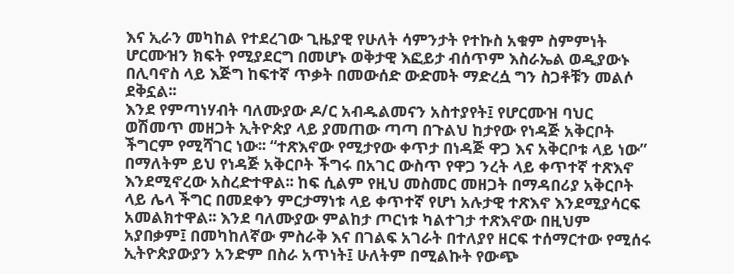እና ኢራን መካከል የተደረገው ጊዜያዊ የሁለት ሳምንታት የተኩስ አቁም ስምምነት ሆርሙዝን ክፍት የሚያደርግ በመሆኑ ወቅታዊ እፎይታ ብሰጥም እስራኤል ወዲያውኑ በሊባኖስ ላይ እጅግ ከፍተኛ ጥቃት በመውሰድ ውድመት ማድረሷ ግን ስጋቶቹን መልሶ ደቅኗል፡፡
እንደ የምጣነሃብት ባለሙያው ዶ/ር አብዱልመናን አስተያየት፤ የሆርሙዝ ባህር ወሽመጥ መዘጋት ኢትዮጵያ ላይ ያመጠው ጣጣ በጉልህ ከታየው የነዳጅ አቅርቦት ችግርም የሚሻገር ነው፡፡ “ተጽእኖው የሚታየው ቀጥታ በነዳጅ ዋጋ እና አቅርቦቱ ላይ ነው” በማለትም ይህ የነዳጅ አቅርቦት ችግሩ በአገር ውስጥ የዋጋ ንረት ላይ ቀጥተኛ ተጽእኖ እንደሚኖረው አስረድተዋል፡፡ ከፍ ሲልም የዚህ መስመር መዘጋት በማዳበሪያ አቅርቦት ላይ ሌላ ችግር በመደቀን ምርታማነቱ ላይ ቀጥተኛ የሆነ አሉታዊ ተጽእኖ እንደሚያሳርፍ አመልክተዋል፡፡ እንደ ባለሙያው ምልከታ ጦርነቱ ካልተገታ ተጽእኖው በዚህም አያበቃም፤ በመካከለኛው ምስራቅ እና በገልፍ አገራት በተለያየ ዘርፍ ተሰማርተው የሚሰሩ ኢትዮጵያውያን አንድም በስራ አጥነት፤ ሁለትም በሚልኩት የውጭ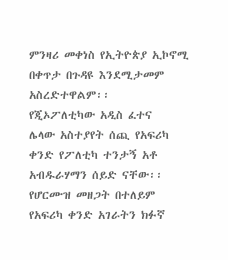ምንዛሪ መቀነስ የኢትዮጵያ ኢኮኖሚ በቀጥታ በጉዳዩ እንደሚታመም አስረድተዋልም፡፡
የጂኦፖለቲካው አዲስ ፈተና
ሌላው አስተያየት ሰጪ የአፍሪካ ቀንድ የፖለቲካ ተንታኝ አቶ አብዱራሃማን ሰይድ ናቸው፡፡ የሆርሙዝ መዘጋት በተለይም የአፍሪካ ቀንድ አገራትን ክፉኛ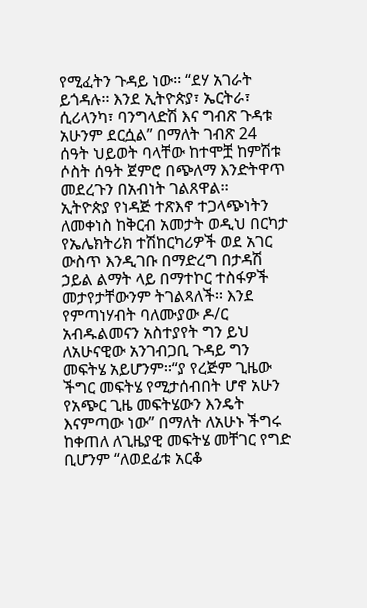የሚፈትን ጉዳይ ነው፡፡ “ደሃ አገራት ይጎዳሉ፡፡ እንደ ኢትዮጵያ፣ ኤርትራ፣ ሲሪላንካ፣ ባንግላድሽ እና ግብጽ ጉዳቱ አሁንም ደርሷል” በማለት ገብጽ 24 ሰዓት ህይወት ባላቸው ከተሞቿ ከምሽቱ ሶስት ሰዓት ጀምሮ በጭለማ እንድትዋጥ መደረጉን በአብነት ገልጸዋል፡፡
ኢትዮጵያ የነዳጅ ተጽእኖ ተጋላጭነትን ለመቀነስ ከቅርብ አመታት ወዲህ በርካታ የኤሌክትሪክ ተሽከርካሪዎች ወደ አገር ውስጥ እንዲገቡ በማድረግ በታዳሽ ኃይል ልማት ላይ በማተኮር ተስፋዎች መታየታቸውንም ትገልጻለች፡፡ እንደ የምጣነሃብት ባለሙያው ዶ/ር አብዱልመናን አስተያየት ግን ይህ ለአሁናዊው አንገብጋቢ ጉዳይ ግን መፍትሄ አይሆንም፡፡“ያ የረጅም ጊዜው ችግር መፍትሄ የሚታሰብበት ሆኖ አሁን የአጭር ጊዜ መፍትሄውን እንዴት እናምጣው ነው” በማለት ለአሁኑ ችግሩ ከቀጠለ ለጊዜያዊ መፍትሄ መቸገር የግድ ቢሆንም “ለወደፊቱ አርቆ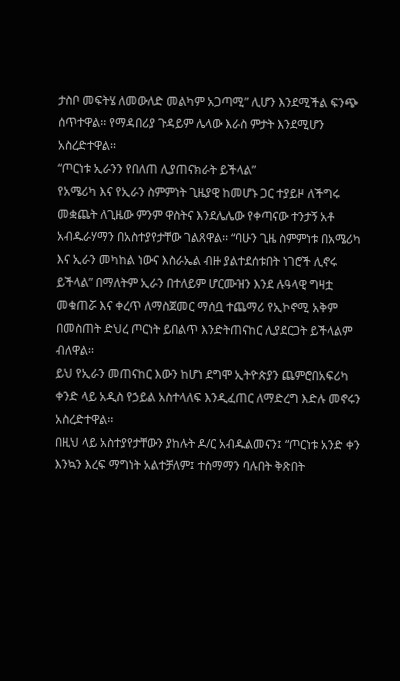ታስቦ መፍትሄ ለመውለድ መልካም አጋጣሚ” ሊሆን እንደሚችል ፍንጭ ሰጥተዋል፡፡ የማዳበሪያ ጉዳይም ሌላው እራስ ምታት እንደሚሆን አስረድተዋል፡፡
“ጦርነቱ ኢራንን የበለጠ ሊያጠናክራት ይችላል”
የአሜሪካ እና የኢራን ስምምነት ጊዜያዊ ከመሆኑ ጋር ተያይዞ ለችግሩ መቋጨት ለጊዜው ምንም ዋስትና እንደሌሌው የቀጣናው ተንታኝ አቶ አብዱራሃማን በአስተያየታቸው ገልጸዋል፡፡ “ባሁን ጊዜ ስምምነቱ በአሜሪካ እና ኢራን መካከል ነውና እስራኤል ብዙ ያልተደሰቱበት ነገሮች ሊኖሩ ይችላል” በማለትም ኢራን በተለይም ሆርሙዝን እንደ ሉዓላዊ ግዛቷ መቁጠሯ እና ቀረጥ ለማስጀመር ማሰቧ ተጨማሪ የኢኮኖሚ አቅም በመስጠት ድህረ ጦርነት ይበልጥ እንድትጠናከር ሊያደርጋት ይችላልም ብለዋል፡፡
ይህ የኢራን መጠናከር እውን ከሆነ ደግሞ ኢትዮጵያን ጨምሮበአፍሪካ ቀንድ ላይ አዲስ የኃይል አስተላለፍ እንዲፈጠር ለማድረግ እድሉ መኖሩን አስረድተዋል፡፡
በዚህ ላይ አስተያየታቸውን ያከሉት ዶ/ር አብዱልመናን፤ “ጦርነቱ አንድ ቀን እንኳን እረፍ ማግነት አልተቻለም፤ ተስማማን ባሉበት ቅጽበት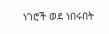ነገሮች ወደ ነበሩበት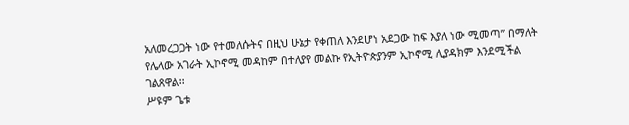አለመረጋጋት ነው የተመለሱትና በዚህ ሁኔታ የቀጠለ እንደሆነ አደጋው ከፍ እያለ ነው ሚመጣ” በማለት የሌላው አገራት ኢኮኖሚ መዳከም በተለያየ መልኩ የኢትዮጵያንም ኢኮኖሚ ሊያዳክም እንደሚችል ገልጸዋል፡፡
ሥዩም ጌቱ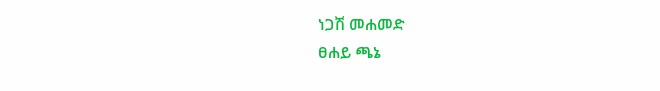ነጋሽ መሐመድ
ፀሐይ ጫኔ